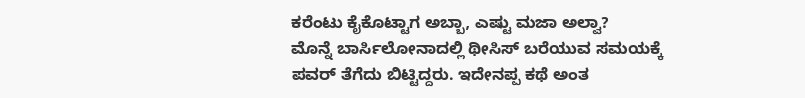ಕರೆಂಟು ಕೈಕೊಟ್ಟಾಗ ಅಬ್ಬಾ, ಎಷ್ಟು ಮಜಾ ಅಲ್ವಾ?
ಮೊನ್ನೆ ಬಾರ್ಸಿಲೋನಾದಲ್ಲಿ ಥೀಸಿಸ್ ಬರೆಯುವ ಸಮಯಕ್ಕೆ ಪವರ್ ತೆಗೆದು ಬಿಟ್ಟಿದ್ದರು. ಇದೇನಪ್ಪ ಕಥೆ ಅಂತ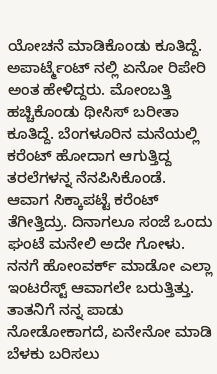ಯೋಚನೆ ಮಾಡಿಕೊಂಡು ಕೂತಿದ್ದೆ. ಅಪಾರ್ಟ್ಮೆಂಟ್ ನಲ್ಲಿ ಏನೋ ರಿಪೇರಿ ಅಂತ ಹೇಳಿದ್ದರು. ಮೋಂಬತ್ತಿ ಹಚ್ಚಿಕೊಂಡು ಥೀಸಿಸ್ ಬರೀತಾ ಕೂತಿದ್ದೆ. ಬೆಂಗಳೂರಿನ ಮನೆಯಲ್ಲಿ ಕರೆಂಟ್ ಹೋದಾಗ ಆಗುತ್ತಿದ್ದ ತರಲೆಗಳನ್ನ ನೆನಪಿಸಿಕೊಂಡೆ.
ಆವಾಗ ಸಿಕ್ಕಾಪಟ್ಟೆ ಕರೆಂಟ್ ತೆಗೀತ್ತಿದ್ರು. ದಿನಾಗಲೂ ಸಂಜೆ ಒಂದು ಘಂಟೆ ಮನೇಲಿ ಅದೇ ಗೋಳು. ನನಗೆ ಹೋಂವರ್ಕ್ ಮಾಡೋ ಎಲ್ಲಾ ಇಂಟರೆಸ್ಟ್ ಆವಾಗಲೇ ಬರುತ್ತಿತ್ತು. ತಾತನಿಗೆ ನನ್ನ ಪಾಡು ನೋಡೋಕಾಗದೆ, ಏನೇನೋ ಮಾಡಿ ಬೆಳಕು ಬರಿಸಲು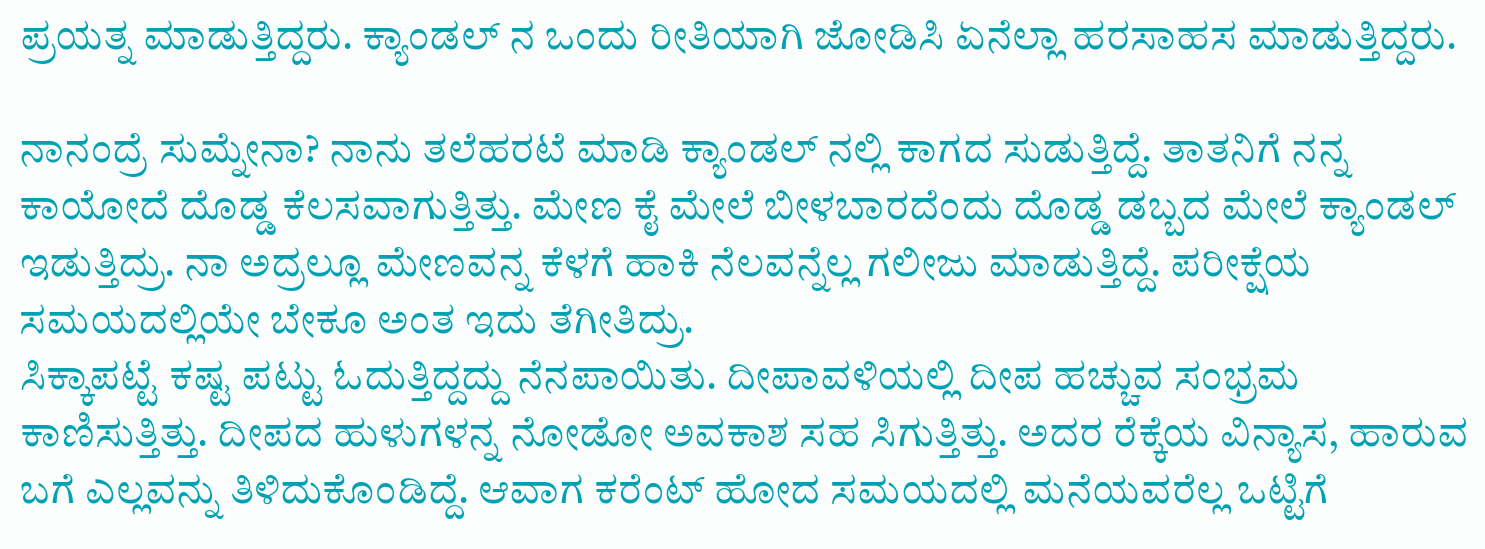ಪ್ರಯತ್ನ ಮಾಡುತ್ತಿದ್ದರು. ಕ್ಯಾಂಡಲ್ ನ ಒಂದು ರೀತಿಯಾಗಿ ಜೋಡಿಸಿ ಏನೆಲ್ಲಾ ಹರಸಾಹಸ ಮಾಡುತ್ತಿದ್ದರು.

ನಾನಂದ್ರೆ ಸುಮ್ನೇನಾ? ನಾನು ತಲೆಹರಟೆ ಮಾಡಿ ಕ್ಯಾಂಡಲ್ ನಲ್ಲಿ ಕಾಗದ ಸುಡುತ್ತಿದ್ದೆ. ತಾತನಿಗೆ ನನ್ನ ಕಾಯೋದೆ ದೊಡ್ಡ ಕೆಲಸವಾಗುತ್ತಿತ್ತು. ಮೇಣ ಕೈ ಮೇಲೆ ಬೀಳಬಾರದೆಂದು ದೊಡ್ಡ ಡಬ್ಬದ ಮೇಲೆ ಕ್ಯಾಂಡಲ್ ಇಡುತ್ತಿದ್ರು. ನಾ ಅದ್ರಲ್ಲೂ ಮೇಣವನ್ನ ಕೆಳಗೆ ಹಾಕಿ ನೆಲವನ್ನೆಲ್ಲ ಗಲೀಜು ಮಾಡುತ್ತಿದ್ದೆ. ಪರೀಕ್ಷೆಯ ಸಮಯದಲ್ಲಿಯೇ ಬೇಕೂ ಅಂತ ಇದು ತೆಗೀತಿದ್ರು.
ಸಿಕ್ಕಾಪಟ್ಟೆ ಕಷ್ಟ ಪಟ್ಟು ಓದುತ್ತಿದ್ದದ್ದು ನೆನಪಾಯಿತು. ದೀಪಾವಳಿಯಲ್ಲಿ ದೀಪ ಹಚ್ಚುವ ಸಂಭ್ರಮ ಕಾಣಿಸುತ್ತಿತ್ತು. ದೀಪದ ಹುಳುಗಳನ್ನ ನೋಡೋ ಅವಕಾಶ ಸಹ ಸಿಗುತ್ತಿತ್ತು. ಅದರ ರೆಕ್ಕೆಯ ವಿನ್ಯಾಸ, ಹಾರುವ ಬಗೆ ಎಲ್ಲವನ್ನು ತಿಳಿದುಕೊಂಡಿದ್ದೆ. ಆವಾಗ ಕರೆಂಟ್ ಹೋದ ಸಮಯದಲ್ಲಿ ಮನೆಯವರೆಲ್ಲ ಒಟ್ಟಿಗೆ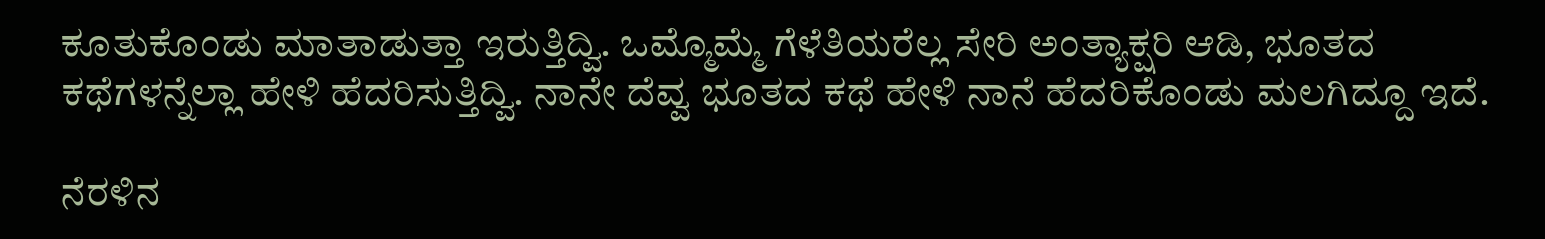ಕೂತುಕೊಂಡು ಮಾತಾಡುತ್ತಾ ಇರುತ್ತಿದ್ವಿ. ಒಮ್ಮೊಮ್ಮೆ ಗೆಳೆತಿಯರೆಲ್ಲ ಸೇರಿ ಅಂತ್ಯಾಕ್ಷರಿ ಆಡಿ, ಭೂತದ ಕಥೆಗಳನ್ನೆಲ್ಲಾ ಹೇಳಿ ಹೆದರಿಸುತ್ತಿದ್ವಿ. ನಾನೇ ದೆವ್ವ ಭೂತದ ಕಥೆ ಹೇಳಿ ನಾನೆ ಹೆದರಿಕೊಂಡು ಮಲಗಿದ್ದೂ ಇದೆ.

ನೆರಳಿನ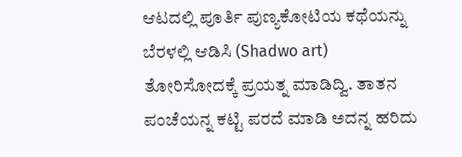ಆಟದಲ್ಲಿ ಪೂರ್ತಿ ಪುಣ್ಯಕೋಟಿಯ ಕಥೆಯನ್ನು ಬೆರಳಲ್ಲಿ ಆಡಿಸಿ (Shadwo art) ತೋರಿಸೋದಕ್ಕೆ ಪ್ರಯತ್ನ ಮಾಡಿದ್ವಿ. ತಾತನ ಪಂಚೆಯನ್ನ ಕಟ್ಟಿ ಪರದೆ ಮಾಡಿ ಅದನ್ನ ಹರಿದು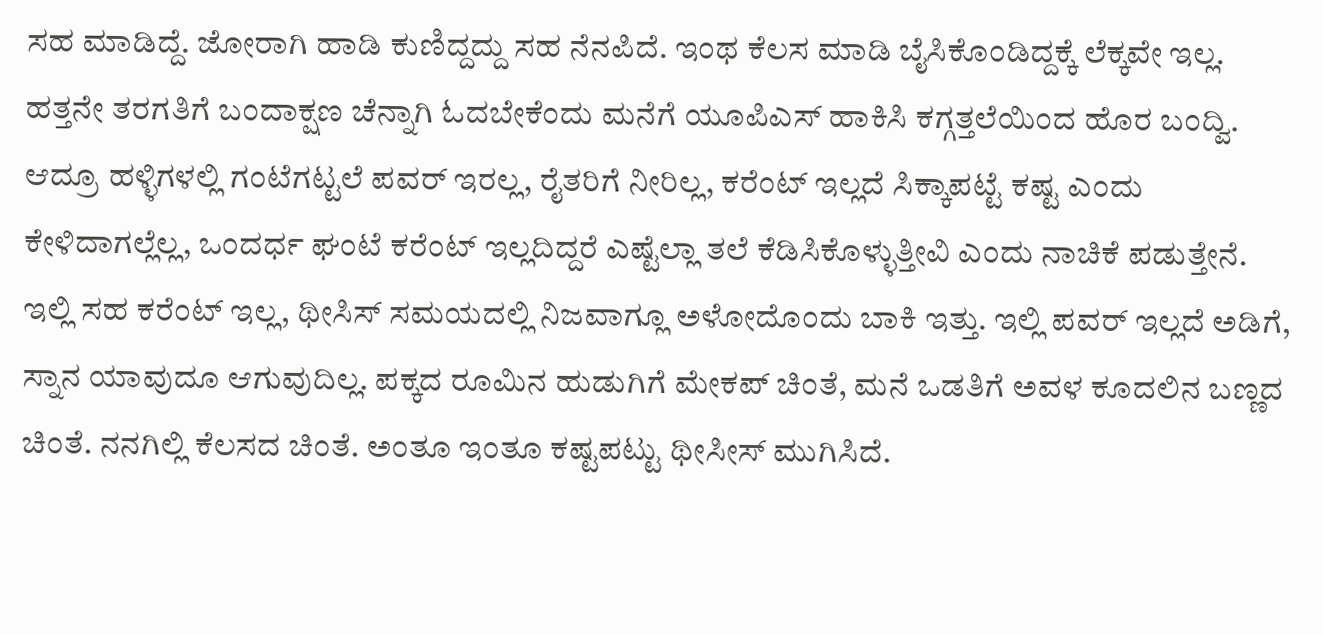ಸಹ ಮಾಡಿದ್ದೆ. ಜೋರಾಗಿ ಹಾಡಿ ಕುಣಿದ್ದದ್ದು ಸಹ ನೆನಪಿದೆ. ಇಂಥ ಕೆಲಸ ಮಾಡಿ ಬೈಸಿಕೊಂಡಿದ್ದಕ್ಕೆ ಲೆಕ್ಕವೇ ಇಲ್ಲ.
ಹತ್ತನೇ ತರಗತಿಗೆ ಬಂದಾಕ್ಷಣ ಚೆನ್ನಾಗಿ ಓದಬೇಕೆಂದು ಮನೆಗೆ ಯೂಪಿಎಸ್ ಹಾಕಿಸಿ ಕಗ್ಗತ್ತಲೆಯಿಂದ ಹೊರ ಬಂದ್ವಿ. ಆದ್ರೂ ಹಳ್ಳಿಗಳಲ್ಲಿ ಗಂಟೆಗಟ್ಟಲೆ ಪವರ್ ಇರಲ್ಲ, ರೈತರಿಗೆ ನೀರಿಲ್ಲ, ಕರೆಂಟ್ ಇಲ್ಲದೆ ಸಿಕ್ಕಾಪಟ್ಟೆ ಕಷ್ಟ ಎಂದು ಕೇಳಿದಾಗಲ್ಲೆಲ್ಲ, ಒಂದರ್ಧ ಘಂಟೆ ಕರೆಂಟ್ ಇಲ್ಲದಿದ್ದರೆ ಎಷ್ಟೆಲ್ಲಾ ತಲೆ ಕೆಡಿಸಿಕೊಳ್ಳುತ್ತೀವಿ ಎಂದು ನಾಚಿಕೆ ಪಡುತ್ತೇನೆ.
ಇಲ್ಲಿ ಸಹ ಕರೆಂಟ್ ಇಲ್ಲ, ಥೀಸಿಸ್ ಸಮಯದಲ್ಲಿ ನಿಜವಾಗ್ಲೂ ಅಳೋದೊಂದು ಬಾಕಿ ಇತ್ತು. ಇಲ್ಲಿ ಪವರ್ ಇಲ್ಲದೆ ಅಡಿಗೆ, ಸ್ನಾನ ಯಾವುದೂ ಆಗುವುದಿಲ್ಲ. ಪಕ್ಕದ ರೂಮಿನ ಹುಡುಗಿಗೆ ಮೇಕಪ್ ಚಿಂತೆ, ಮನೆ ಒಡತಿಗೆ ಅವಳ ಕೂದಲಿನ ಬಣ್ಣದ ಚಿಂತೆ. ನನಗಿಲ್ಲಿ ಕೆಲಸದ ಚಿಂತೆ. ಅಂತೂ ಇಂತೂ ಕಷ್ಟಪಟ್ಟು ಥೀಸೀಸ್ ಮುಗಿಸಿದೆ.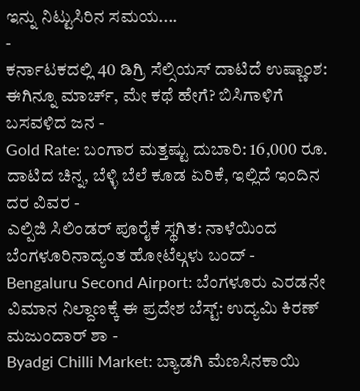ಇನ್ನು ನಿಟ್ಟುಸಿರಿನ ಸಮಯ....
-
ಕರ್ನಾಟಕದಲ್ಲಿ 40 ಡಿಗ್ರಿ ಸೆಲ್ಸಿಯಸ್ ದಾಟಿದೆ ಉಷ್ಣಾಂಶ: ಈಗಿನ್ನೂ ಮಾರ್ಚ್, ಮೇ ಕಥೆ ಹೇಗೆ? ಬಿಸಿಗಾಳಿಗೆ ಬಸವಳಿದ ಜನ -
Gold Rate: ಬಂಗಾರ ಮತ್ತಷ್ಟು ದುಬಾರಿ: 16,000 ರೂ. ದಾಟಿದ ಚಿನ್ನ, ಬೆಳ್ಳಿ ಬೆಲೆ ಕೂಡ ಏರಿಕೆ, ಇಲ್ಲಿದೆ ಇಂದಿನ ದರ ವಿವರ -
ಎಲ್ಪಿಜಿ ಸಿಲಿಂಡರ್ ಪೂರೈಕೆ ಸ್ಥಗಿತ: ನಾಳೆಯಿಂದ ಬೆಂಗಳೂರಿನಾದ್ಯಂತ ಹೋಟೆಲ್ಗಳು ಬಂದ್ -
Bengaluru Second Airport: ಬೆಂಗಳೂರು ಎರಡನೇ ವಿಮಾನ ನಿಲ್ದಾಣಕ್ಕೆ ಈ ಪ್ರದೇಶ ಬೆಸ್ಟ್: ಉದ್ಯಮಿ ಕಿರಣ್ ಮಜುಂದಾರ್ ಶಾ -
Byadgi Chilli Market: ಬ್ಯಾಡಗಿ ಮೆಣಸಿನಕಾಯಿ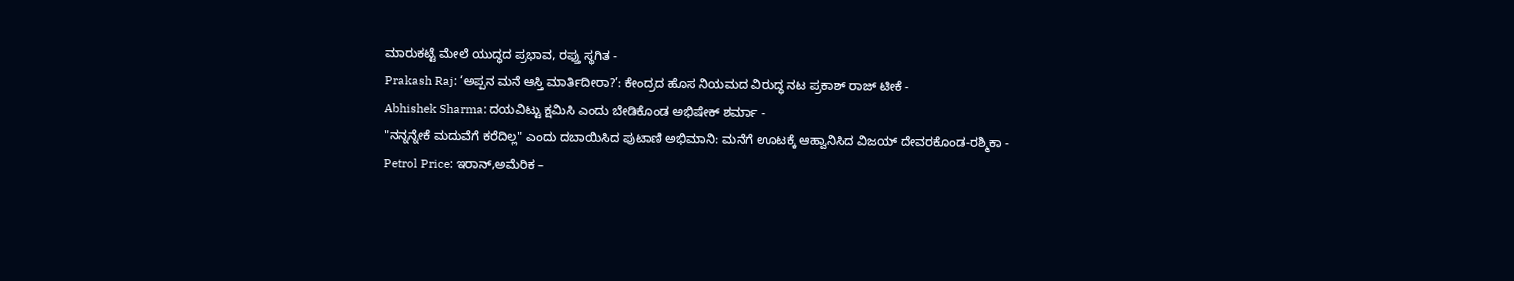ಮಾರುಕಟ್ಟೆ ಮೇಲೆ ಯುದ್ಧದ ಪ್ರಭಾವ, ರಫ್ತು ಸ್ಥಗಿತ -
Prakash Raj: ‘ಅಪ್ಪನ ಮನೆ ಆಸ್ತಿ ಮಾರ್ತಿದೀರಾ?’: ಕೇಂದ್ರದ ಹೊಸ ನಿಯಮದ ವಿರುದ್ಧ ನಟ ಪ್ರಕಾಶ್ ರಾಜ್ ಟೀಕೆ -
Abhishek Sharma: ದಯವಿಟ್ಟು ಕ್ಷಮಿಸಿ ಎಂದು ಬೇಡಿಕೊಂಡ ಅಭಿಷೇಕ್ ಶರ್ಮಾ -
"ನನ್ನನ್ನೇಕೆ ಮದುವೆಗೆ ಕರೆದಿಲ್ಲ" ಎಂದು ದಬಾಯಿಸಿದ ಪುಟಾಣಿ ಅಭಿಮಾನಿ: ಮನೆಗೆ ಊಟಕ್ಕೆ ಆಹ್ವಾನಿಸಿದ ವಿಜಯ್ ದೇವರಕೊಂಡ-ರಶ್ಮಿಕಾ -
Petrol Price: ಇರಾನ್,ಅಮೆರಿಕ –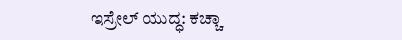ಇಸ್ರೇಲ್ ಯುದ್ಧ: ಕಚ್ಚಾ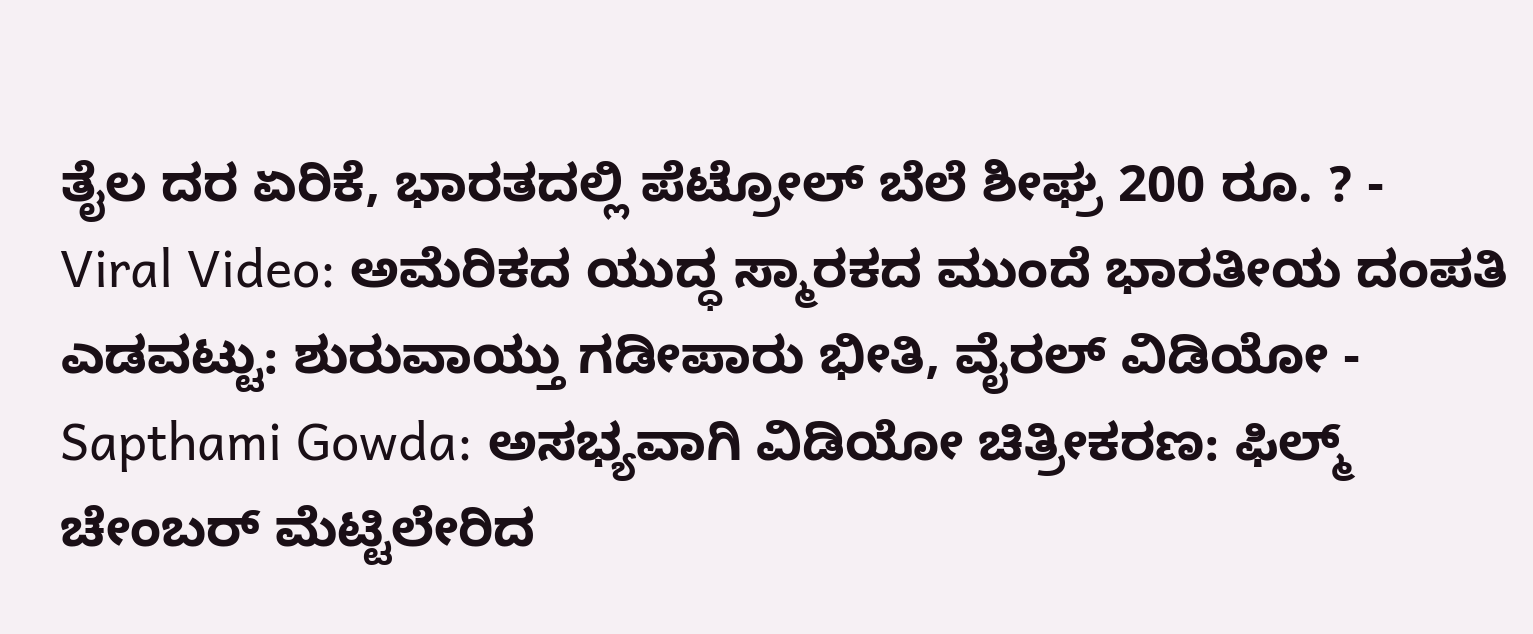ತೈಲ ದರ ಏರಿಕೆ, ಭಾರತದಲ್ಲಿ ಪೆಟ್ರೋಲ್ ಬೆಲೆ ಶೀಘ್ರ 200 ರೂ. ? -
Viral Video: ಅಮೆರಿಕದ ಯುದ್ಧ ಸ್ಮಾರಕದ ಮುಂದೆ ಭಾರತೀಯ ದಂಪತಿ ಎಡವಟ್ಟು: ಶುರುವಾಯ್ತು ಗಡೀಪಾರು ಭೀತಿ, ವೈರಲ್ ವಿಡಿಯೋ -
Sapthami Gowda: ಅಸಭ್ಯವಾಗಿ ವಿಡಿಯೋ ಚಿತ್ರೀಕರಣ: ಫಿಲ್ಮ್ ಚೇಂಬರ್ ಮೆಟ್ಟಿಲೇರಿದ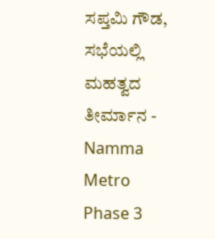ಸಪ್ತಮಿ ಗೌಡ, ಸಭೆಯಲ್ಲಿ ಮಹತ್ವದ ತೀರ್ಮಾನ -
Namma Metro Phase 3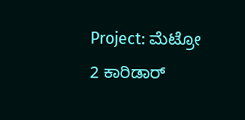Project: ಮೆಟ್ರೋ 2 ಕಾರಿಡಾರ್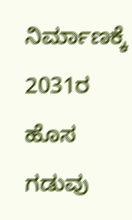ನಿರ್ಮಾಣಕ್ಕೆ 2031ರ ಹೊಸ ಗಡುವು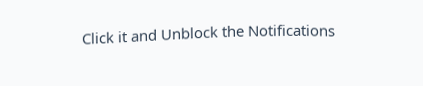Click it and Unblock the Notifications